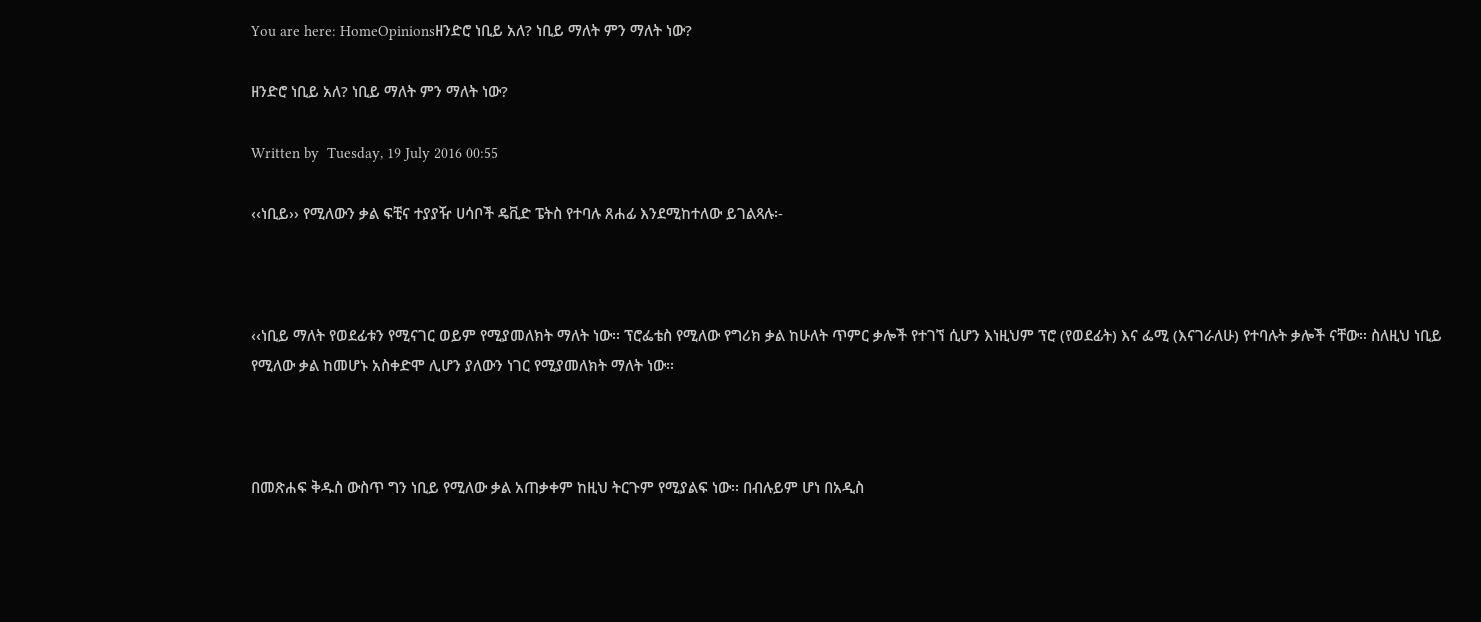You are here: HomeOpinionsዘንድሮ ነቢይ አለ? ነቢይ ማለት ምን ማለት ነው?

ዘንድሮ ነቢይ አለ? ነቢይ ማለት ምን ማለት ነው?

Written by  Tuesday, 19 July 2016 00:55

‹‹ነቢይ›› የሚለውን ቃል ፍቺና ተያያዥ ሀሳቦች ዴቪድ ፔትስ የተባሉ ጸሐፊ እንደሚከተለው ይገልጻሉ፡-



‹‹ነቢይ ማለት የወደፊቱን የሚናገር ወይም የሚያመለክት ማለት ነው፡፡ ፕሮፌቴስ የሚለው የግሪክ ቃል ከሁለት ጥምር ቃሎች የተገኘ ሲሆን እነዚህም ፕሮ (የወደፊት) እና ፌሚ (እናገራለሁ) የተባሉት ቃሎች ናቸው፡፡ ስለዚህ ነቢይ የሚለው ቃል ከመሆኑ አስቀድሞ ሊሆን ያለውን ነገር የሚያመለክት ማለት ነው፡፡



በመጽሐፍ ቅዱስ ውስጥ ግን ነቢይ የሚለው ቃል አጠቃቀም ከዚህ ትርጉም የሚያልፍ ነው፡፡ በብሉይም ሆነ በአዲስ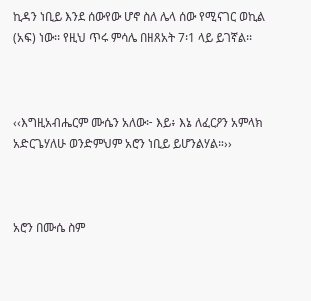ኪዳን ነቢይ እንደ ሰውየው ሆኖ ስለ ሌላ ሰው የሚናገር ወኪል (አፍ) ነው፡፡ የዚህ ጥሩ ምሳሌ በዘጸአት 7፡1 ላይ ይገኛል፡፡



‹‹እግዚአብሔርም ሙሴን አለው፦ እይ፥ እኔ ለፈርዖን አምላክ አድርጌሃለሁ ወንድምህም አሮን ነቢይ ይሆንልሃል።››



አሮን በሙሴ ስም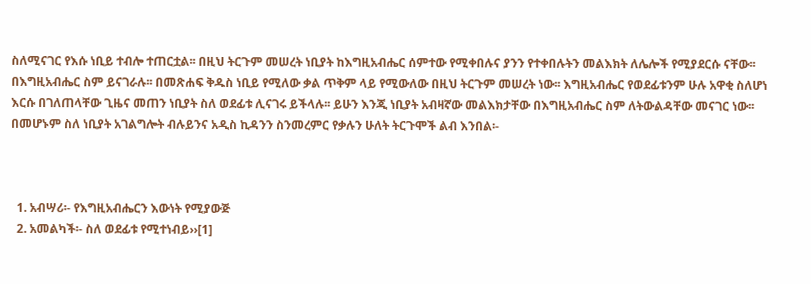ስለሚናገር የእሱ ነቢይ ተብሎ ተጠርቷል፡፡ በዚህ ትርጉም መሠረት ነቢያት ከእግዚአብሔር ሰምተው የሚቀበሉና ያንን የተቀበሉትን መልእክት ለሌሎች የሚያደርሱ ናቸው፡፡ በእግዚአብሔር ስም ይናገራሉ፡፡ በመጽሐፍ ቅዱስ ነቢይ የሚለው ቃል ጥቅም ላይ የሚውለው በዚህ ትርጉም መሠረት ነው፡፡ እግዚአብሔር የወደፊቱንም ሁሉ አዋቂ ስለሆነ እርሱ በገለጠላቸው ጊዜና መጠን ነቢያት ስለ ወደፊቱ ሊናገሩ ይችላሉ፡፡ ይሁን እንጂ ነቢያት አብዛኛው መልእክታቸው በእግዚአብሔር ስም ለትውልዳቸው መናገር ነው፡፡ በመሆኑም ስለ ነቢያት አገልግሎት ብሉይንና አዲስ ኪዳንን ስንመረምር የቃሉን ሁለት ትርጉሞች ልብ እንበል፡-



  1. አብሣሪ፡- የእግዚአብሔርን እውነት የሚያውጅ
  2. አመልካች፡- ስለ ወደፊቱ የሚተነብይ››[1]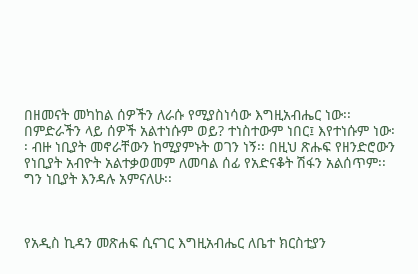በዘመናት መካከል ሰዎችን ለራሱ የሚያስነሳው እግዚአብሔር ነው፡፡ በምድራችን ላይ ሰዎች አልተነሱም ወይ? ተነስተውም ነበር፤ እየተነሱም ነው፡፡ ብዙ ነቢያት መኖራቸውን ከሚያምኑት ወገን ነኝ፡፡ በዚህ ጽሑፍ የዘንድሮውን የነቢያት አብዮት አልተቃወመም ለመባል ሰፊ የአድናቆት ሽፋን አልሰጥም፡፡ ግን ነቢያት እንዳሉ አምናለሁ፡፡



የአዲስ ኪዳን መጽሐፍ ሲናገር እግዚአብሔር ለቤተ ክርስቲያን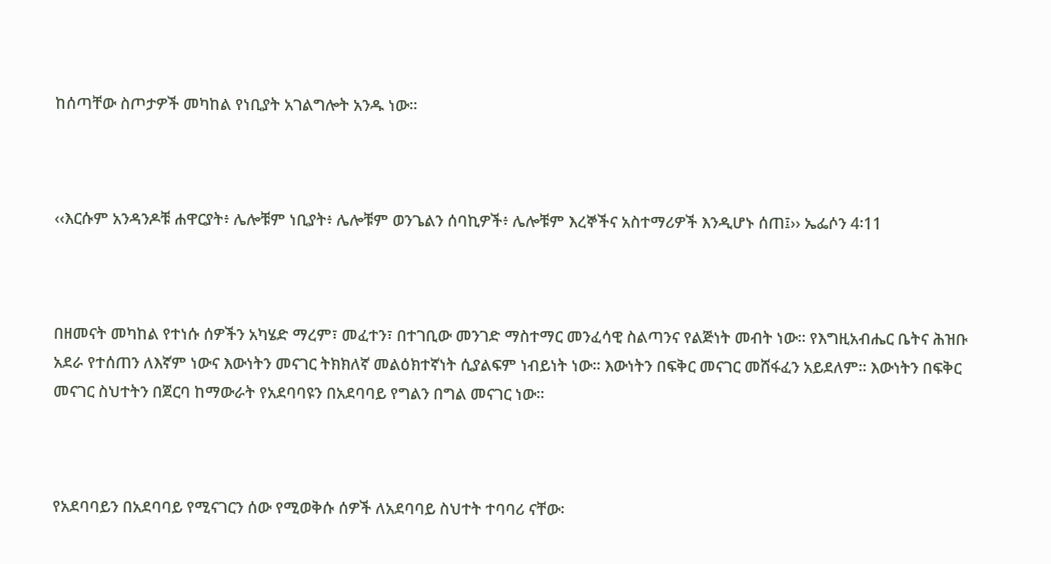ከሰጣቸው ስጦታዎች መካከል የነቢያት አገልግሎት አንዱ ነው፡፡



‹‹እርሱም አንዳንዶቹ ሐዋርያት፥ ሌሎቹም ነቢያት፥ ሌሎቹም ወንጌልን ሰባኪዎች፥ ሌሎቹም እረኞችና አስተማሪዎች እንዲሆኑ ሰጠ፤›› ኤፌሶን 4፡11



በዘመናት መካከል የተነሱ ሰዎችን አካሄድ ማረም፣ መፈተን፣ በተገቢው መንገድ ማስተማር መንፈሳዊ ስልጣንና የልጅነት መብት ነው፡፡ የእግዚአብሔር ቤትና ሕዝቡ አደራ የተሰጠን ለእኛም ነውና እውነትን መናገር ትክክለኛ መልዕክተኛነት ሲያልፍም ነብይነት ነው፡፡ እውነትን በፍቅር መናገር መሸፋፈን አይደለም፡፡ እውነትን በፍቅር መናገር ስህተትን በጀርባ ከማውራት የአደባባዩን በአደባባይ የግልን በግል መናገር ነው፡፡



የአደባባይን በአደባባይ የሚናገርን ሰው የሚወቅሱ ሰዎች ለአደባባይ ስህተት ተባባሪ ናቸው፡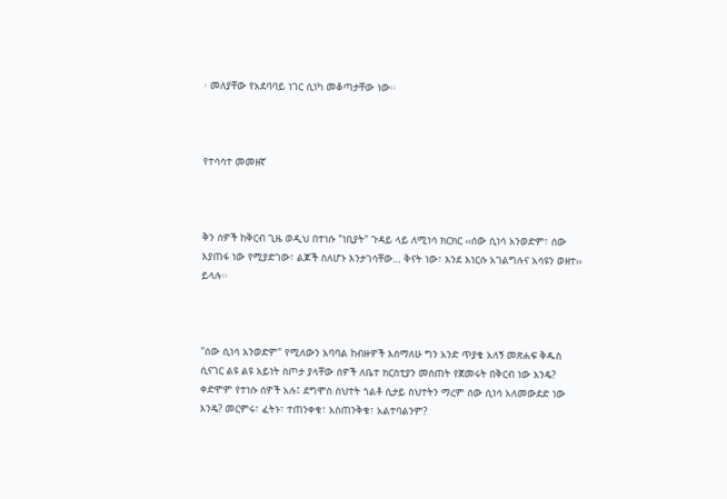፡ መለያቸው የአደባባይ ነገር ሲነካ መቆጣታቸው ነው፡፡



የተሳሳተ መመዘኛ



ቅን ሰዎች ከቅርብ ጊዜ ወዲህ በተነሱ "ነቢያት" ጉዳይ ላይ ለሚነሳ ክርክር ‹‹ሰው ሲነሳ አንወድም፣ ሰው እያጠፋ ነው የሚያድገው፣ ልጆች ስለሆኑ እንታገሳቸው… ቅናት ነው፣ እንደ እነርሱ አገልግሉና አሳዩን ወዘተ›› ይላሉ፡፡



"ሰው ሲነሳ አንወድም" የሚለውን አባባል ከብዙዎች እሰማለሁ ግን አንድ ጥያቄ አለኝ መጽሐፍ ቅዱስ ሲናገር ልዩ ልዩ አይነት ስጦታ ያላቸው ሰዎች ለቤተ ክርስቲያን መሰጠት የጀመሩት በቅርብ ነው እንዴ? ቀድሞም የተነሱ ሰዎች አሉ፤ ደግሞስ ስህተት ጎልቶ ሲታይ ስህተትን ማረም ሰው ሲነሳ አለመውደድ ነው እንዴ? መርምሩ፣ ፈትኑ፣ ተጠንቀቁ፣ አስጠንቅቁ፣ አልተባልንም?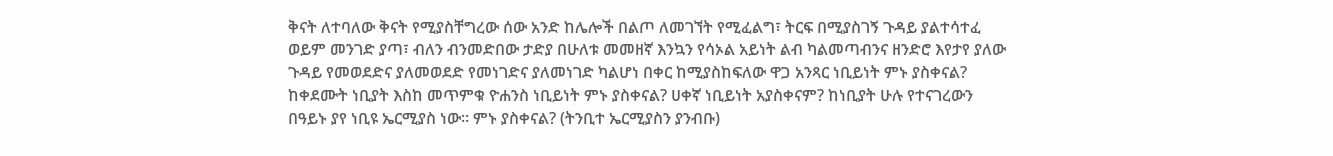ቅናት ለተባለው ቅናት የሚያስቸግረው ሰው አንድ ከሌሎች በልጦ ለመገኘት የሚፈልግ፣ ትርፍ በሚያስገኝ ጉዳይ ያልተሳተፈ ወይም መንገድ ያጣ፣ ብለን ብንመድበው ታድያ በሁለቱ መመዘኛ እንኳን የሳኦል አይነት ልብ ካልመጣብንና ዘንድሮ እየታየ ያለው ጉዳይ የመወደድና ያለመወደድ የመነገድና ያለመነገድ ካልሆነ በቀር ከሚያስከፍለው ዋጋ አንጻር ነቢይነት ምኑ ያስቀናል? ከቀደሙት ነቢያት እስከ መጥምቁ ዮሐንስ ነቢይነት ምኑ ያስቀናል? ሀቀኛ ነቢይነት አያስቀናም? ከነቢያት ሁሉ የተናገረውን በዓይኑ ያየ ነቢዩ ኤርሚያስ ነው፡፡ ምኑ ያስቀናል? (ትንቢተ ኤርሚያስን ያንብቡ)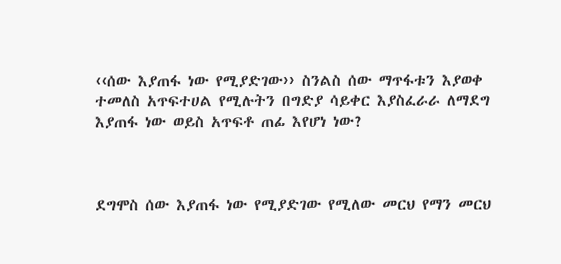‹‹ሰው እያጠፋ ነው የሚያድገው›› ስንልስ ሰው ማጥፋቱን እያወቀ ተመለስ አጥፍተሀል የሚሉትን በግድያ ሳይቀር እያስፈራራ ለማደግ እያጠፋ ነው ወይስ አጥፍቶ ጠፊ እየሆነ ነው?



ደግሞስ ሰው እያጠፋ ነው የሚያድገው የሚለው መርህ የማን መርህ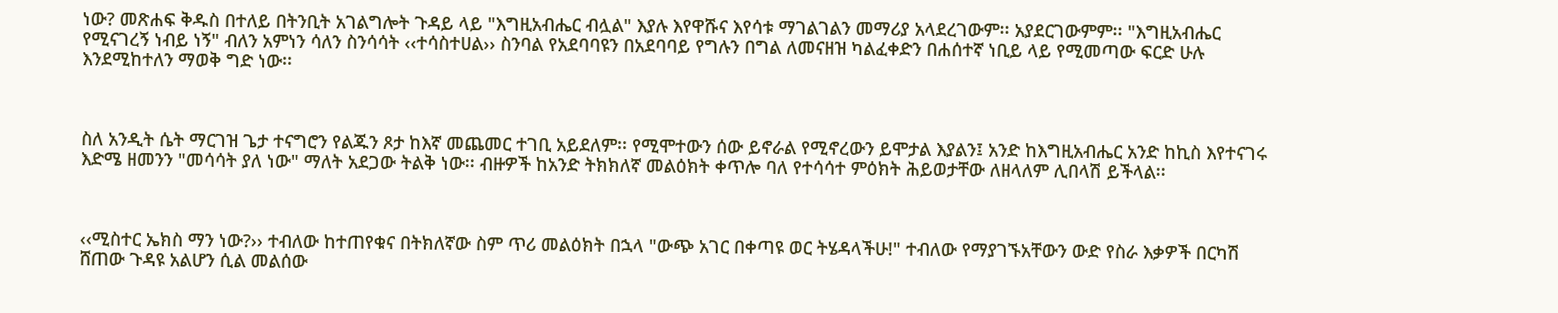ነው? መጽሐፍ ቅዱስ በተለይ በትንቢት አገልግሎት ጉዳይ ላይ "እግዚአብሔር ብሏል" እያሉ እየዋሹና እየሳቱ ማገልገልን መማሪያ አላደረገውም፡፡ አያደርገውምም፡፡ "እግዚአብሔር የሚናገረኝ ነብይ ነኝ" ብለን አምነን ሳለን ስንሳሳት ‹‹ተሳስተሀል›› ስንባል የአደባባዩን በአደባባይ የግሉን በግል ለመናዘዝ ካልፈቀድን በሐሰተኛ ነቢይ ላይ የሚመጣው ፍርድ ሁሉ እንደሚከተለን ማወቅ ግድ ነው፡፡



ስለ አንዲት ሴት ማርገዝ ጌታ ተናግሮን የልጁን ጾታ ከእኛ መጨመር ተገቢ አይደለም፡፡ የሚሞተውን ሰው ይኖራል የሚኖረውን ይሞታል እያልን፤ አንድ ከእግዚአብሔር አንድ ከኪስ እየተናገሩ እድሜ ዘመንን "መሳሳት ያለ ነው" ማለት አደጋው ትልቅ ነው፡፡ ብዙዎች ከአንድ ትክክለኛ መልዕክት ቀጥሎ ባለ የተሳሳተ ምዕክት ሕይወታቸው ለዘላለም ሊበላሽ ይችላል፡፡



‹‹ሚስተር ኤክስ ማን ነው?›› ተብለው ከተጠየቁና በትክለኛው ስም ጥሪ መልዕክት በኋላ "ውጭ አገር በቀጣዩ ወር ትሄዳላችሁ!" ተብለው የማያገኙአቸውን ውድ የስራ እቃዎች በርካሽ ሸጠው ጉዳዩ አልሆን ሲል መልሰው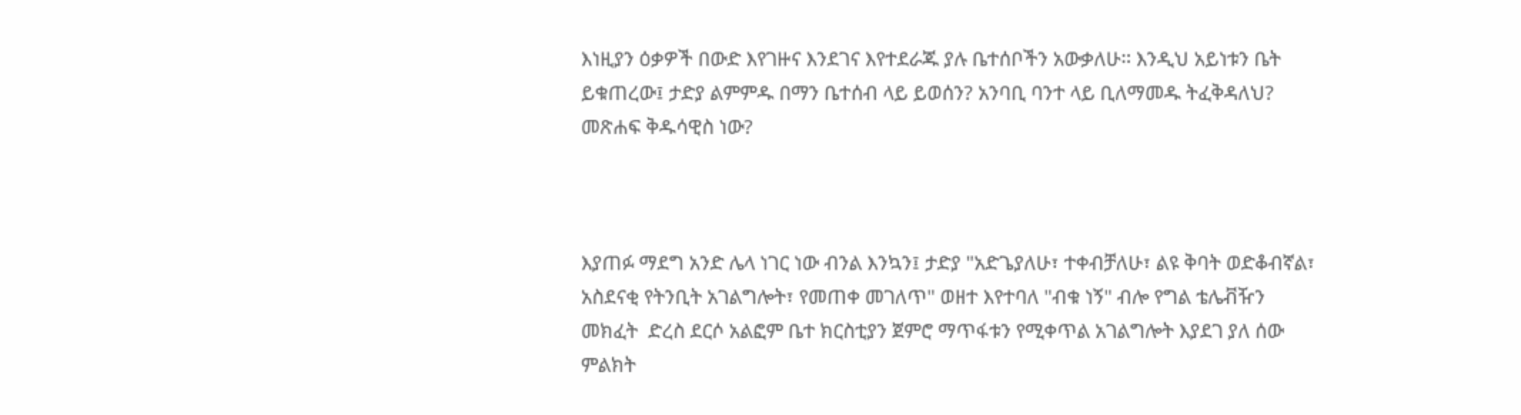እነዚያን ዕቃዎች በውድ እየገዙና እንደገና እየተደራጁ ያሉ ቤተሰቦችን አውቃለሁ፡፡ እንዲህ አይነቱን ቤት ይቁጠረው፤ ታድያ ልምምዱ በማን ቤተሰብ ላይ ይወሰን? አንባቢ ባንተ ላይ ቢለማመዱ ትፈቅዳለህ? መጽሐፍ ቅዱሳዊስ ነው?



እያጠፉ ማደግ አንድ ሌላ ነገር ነው ብንል እንኳን፤ ታድያ "አድጌያለሁ፣ ተቀብቻለሁ፣ ልዩ ቅባት ወድቆብኛል፣ አስደናቂ የትንቢት አገልግሎት፣ የመጠቀ መገለጥ" ወዘተ እየተባለ "ብቁ ነኝ" ብሎ የግል ቴሌቭዥን መክፈት  ድረስ ደርሶ አልፎም ቤተ ክርስቲያን ጀምሮ ማጥፋቱን የሚቀጥል አገልግሎት እያደገ ያለ ሰው ምልክት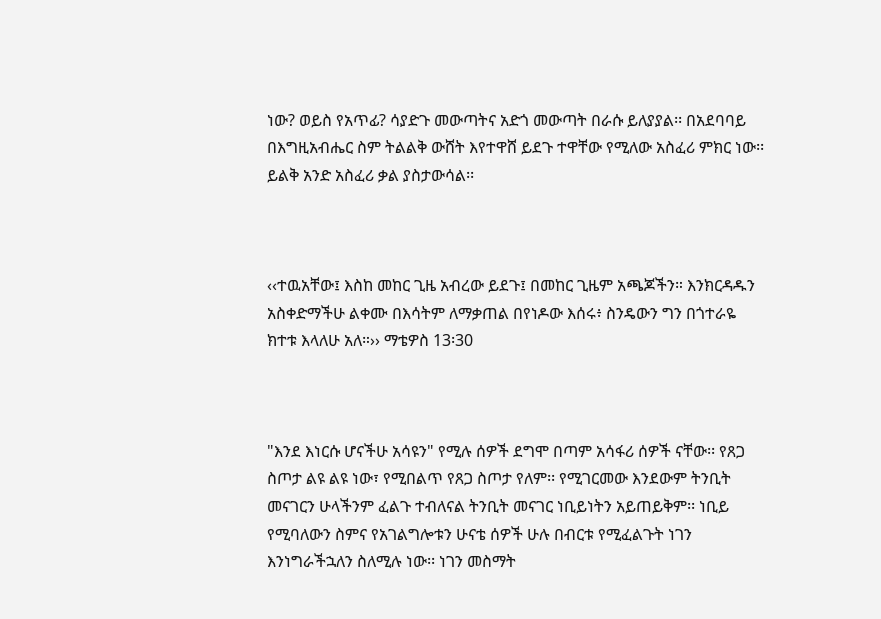ነው? ወይስ የአጥፊ? ሳያድጉ መውጣትና አድጎ መውጣት በራሱ ይለያያል፡፡ በአደባባይ በእግዚአብሔር ስም ትልልቅ ውሸት እየተዋሸ ይደጉ ተዋቸው የሚለው አስፈሪ ምክር ነው፡፡ ይልቅ አንድ አስፈሪ ቃል ያስታውሳል፡፡



‹‹ተዉአቸው፤ እስከ መከር ጊዜ አብረው ይደጉ፤ በመከር ጊዜም አጫጆችን። እንክርዳዱን አስቀድማችሁ ልቀሙ በእሳትም ለማቃጠል በየነዶው እሰሩ፥ ስንዴውን ግን በጎተራዬ ክተቱ እላለሁ አለ።›› ማቴዎስ 13፡30



"እንደ እነርሱ ሆናችሁ አሳዩን" የሚሉ ሰዎች ደግሞ በጣም አሳፋሪ ሰዎች ናቸው፡፡ የጸጋ ስጦታ ልዩ ልዩ ነው፣ የሚበልጥ የጸጋ ስጦታ የለም፡፡ የሚገርመው እንደውም ትንቢት መናገርን ሁላችንም ፈልጉ ተብለናል ትንቢት መናገር ነቢይነትን አይጠይቅም፡፡ ነቢይ የሚባለውን ስምና የአገልግሎቱን ሁናቴ ሰዎች ሁሉ በብርቱ የሚፈልጉት ነገን እንነግራችኋለን ስለሚሉ ነው፡፡ ነገን መስማት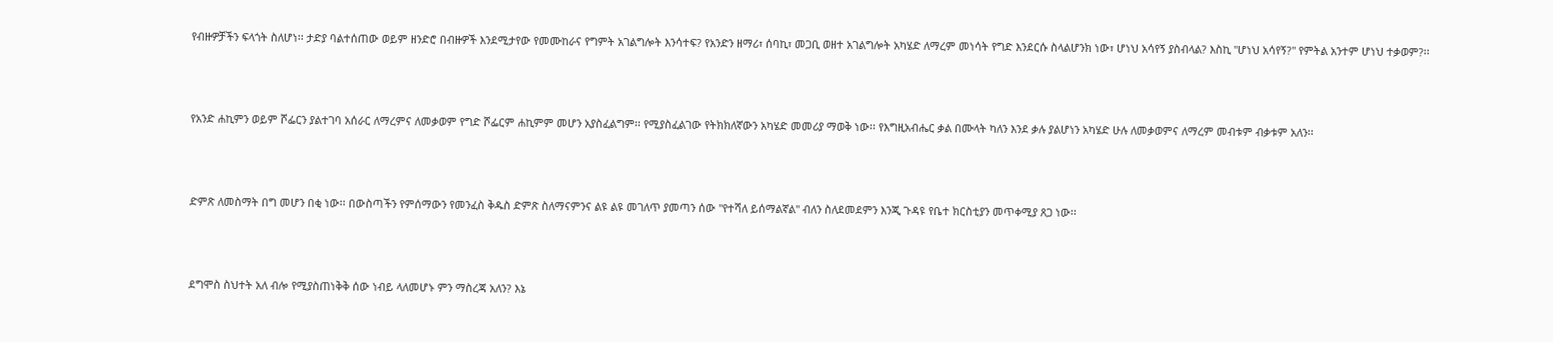የብዙዎቻችን ፍላጎት ስለሆነ፡፡ ታድያ ባልተሰጠው ወይም ዘንድሮ በብዙዎች እንደሚታየው የመሙከራና የግምት አገልግሎት እንሳተፍ? የአንድን ዘማሪ፣ ሰባኪ፣ መጋቢ ወዘተ አገልግሎት አካሄድ ለማረም መነሳት የግድ እንደርሱ ስላልሆንክ ነው፣ ሆነህ አሳየኝ ያስብላል? እስኪ "ሆነህ አሳየኝ?" የምትል አንተም ሆነህ ተቃወም?፡፡



የአንድ ሐኪምን ወይም ሾፌርን ያልተገባ አሰራር ለማረምና ለመቃወም የግድ ሾፌርም ሐኪምም መሆን አያስፈልግም፡፡ የሚያስፈልገው የትክክለኛውን አካሄድ መመሪያ ማወቅ ነው፡፡ የእግዚአብሔር ቃል በሙላት ካለን እንደ ቃሉ ያልሆነን አካሄድ ሁሉ ለመቃወምና ለማረም መብቱም ብቃቱም አለን፡፡



ድምጽ ለመስማት በግ መሆን በቂ ነው፡፡ በውስጣችን የምሰማውን የመንፈስ ቅዱስ ድምጽ ስለማናምንና ልዩ ልዩ መገለጥ ያመጣን ሰው "የተሻለ ይሰማልኛል" ብለን ስለደመደምን እንጂ ጉዳዩ የቤተ ክርስቲያን መጥቀሚያ ጸጋ ነው፡፡



ደግሞስ ስህተት አለ ብሎ የሚያስጠነቅቅ ሰው ነብይ ላለመሆኑ ምን ማስረጃ አለን? እኔ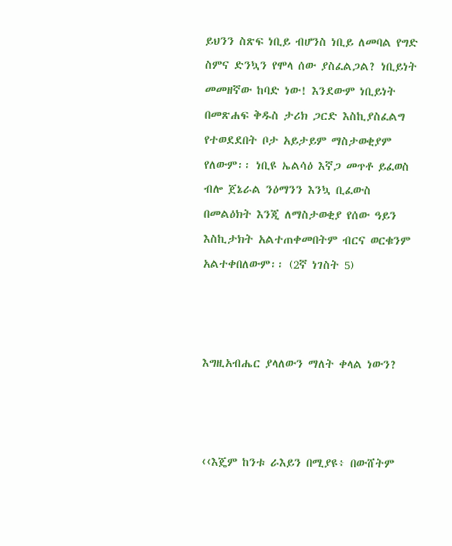ይህንን ስጽፍ ነቢይ ብሆንስ ነቢይ ለመባል የግድ ስምና ድንኳን የሞላ ሰው ያስፈልጋል? ነቢይነት መመዘኛው ከባድ ነው! እንደውም ነቢይነት በመጽሐፍ ቅዱስ ታሪክ ጋርድ እስኪያስፈልግ የተወደደበት ቦታ አይታይም ማስታወቂያም የለውም፡፡ ነቢዩ ኤልሳዕ እኛጋ መጥቶ ይፈወስ ብሎ ጀኔራል ንዕማንን እንኳ ቢፈውስ በመልዕክት እንጂ ለማስታወቂያ የሰው ዓይን እስኪታክት አልተጠቀመበትም ብርና ወርቁንም አልተቀበለውም፡፡ (2ኛ ነገስት 5)



እግዚአብሔር ያላለውን ማለት ቀላል ነውን?



‹‹እጄም ከንቱ ራእይን በሚያዩ፥ በውሸትም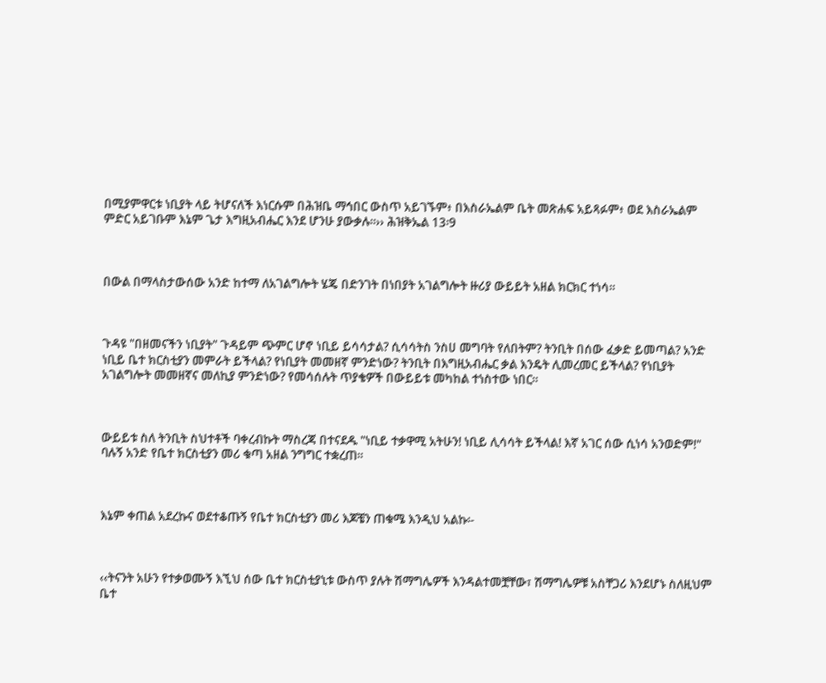በሚያምዋርቱ ነቢያት ላይ ትሆናለች እነርሱም በሕዝቤ ማኅበር ውስጥ አይገኙም፥ በእስራኤልም ቤት መጽሐፍ አይጻፉም፥ ወደ እስራኤልም ምድር አይገቡም እኔም ጌታ እግዚአብሔር እንደ ሆንሁ ያውቃሉ።›› ሕዝቅኤል 13፡9



በውል በማላስታውሰው አንድ ከተማ ለአገልግሎት ሄጄ በድንገት በነበያት አገልግሎት ዙሪያ ውይይት አዘል ክርክር ተነሳ፡፡



ጉዳዩ "በዘመናችን ነቢያት" ጉዳይም ጭምር ሆኖ ነቢይ ይሳሳታል? ሲሳሳትስ ንስሀ መግባት የለበትም? ትንቢት በሰው ፈቃድ ይመጣል? አንድ ነቢይ ቤተ ክርስቲያን መምራት ይችላል? የነቢያት መመዘኛ ምንድነው? ትንቢት በእግዚአብሔር ቃል እንዴት ሊመረመር ይችላል? የነቢያት አገልግሎት መመዘኛና መለኪያ ምንድነው? የመሳሰሉት ጥያቄዎች በውይይቱ መካከል ተነስተው ነበር፡፡



ውይይቱ ስለ ትንቢት ስህተቶች ባቀረብኩት ማስረጃ በተናደዱ "ነቢይ ተቃዋሚ አትሁን! ነቢይ ሊሳሳት ይችላል! እኛ አገር ሰው ሲነሳ አንወድም!" ባሉኝ አንድ የቤተ ክርስቲያን መሪ ቁጣ አዘል ንግግር ተቋረጠ፡፡



እኔም ቀጠል አደረኩና ወደተቆጡኝ የቤተ ክርስቲያን መሪ እጆቼን ጠቁሜ እንዲህ አልኩ፡-



‹‹ትናንት አሁን የተቃወሙኝ እኚህ ሰው ቤተ ክርስቲያኒቱ ውስጥ ያሉት ሽማግሌዎች እንዳልተመቿቸው፣ ሽማግሌዎቹ አስቸጋሪ እንደሆኑ ስለዚህም ቤተ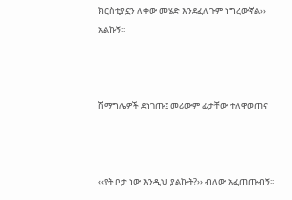ክርስቲያኗን ለቀው መሄድ እንደፈለጉም ነግረውኛል›› አልኩኝ፡፡



ሽማግሌዎች ደነገጡ፤ መሪውም ፊታቸው ተለዋወጠና



‹‹የት ቦታ ነው እንዲህ ያልኩት?›› ብለው አፈጠጡብኝ፡፡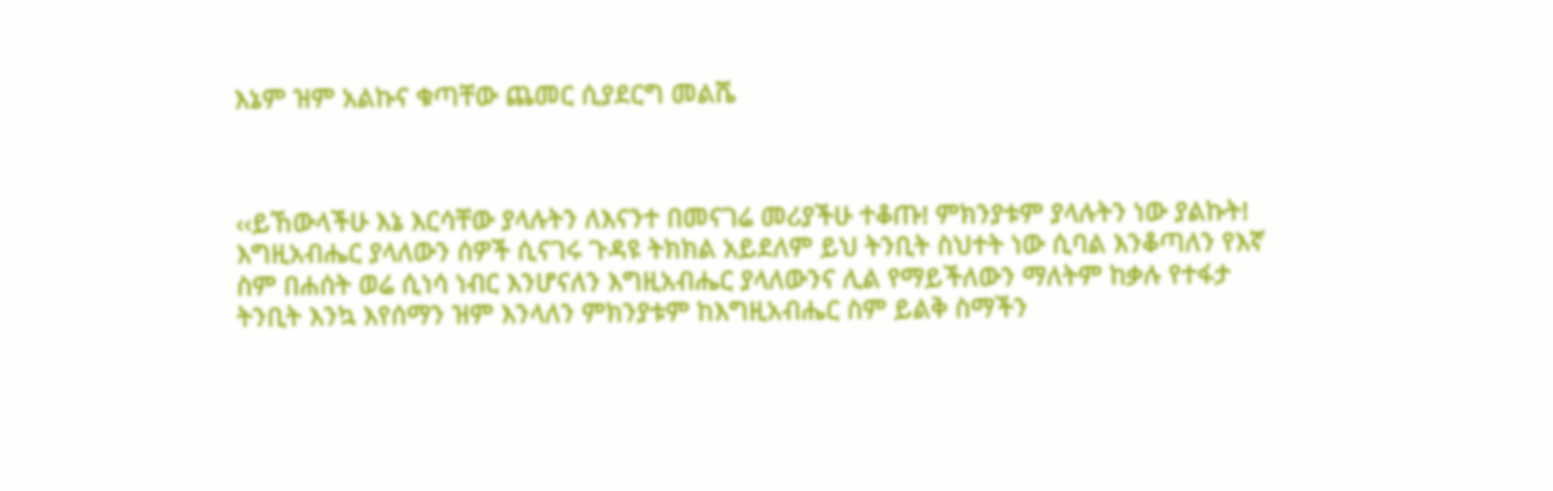እኔም ዝም አልኩና ቁጣቸው ጨመር ሲያደርግ መልሼ



‹‹ይኸውላችሁ እኔ እርሳቸው ያላሉትን ለእናንተ በመናገሬ መሪያችሁ ተቆጡ! ምክንያቱም ያላሉትን ነው ያልኩት! እግዚአብሔር ያላለውን ሰዎች ሲናገሩ ጉዳዩ ትክክል አይደለም ይህ ትንቢት ስህተት ነው ሲባል እንቆጣለን የእኛ ስም በሐሰት ወሬ ሲነሳ ነብር እንሆናለን እግዚአብሔር ያላለውንና ሊል የማይችለውን ማለትም ከቃሉ የተፋታ ትንቢት እንኳ እየሰማን ዝም እንላለን ምክንያቱም ከእግዚአብሔር ስም ይልቅ ስማችን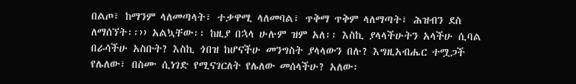በልጦ፣ ከማንም ላለመጣላት፣ ተቃዋሚ ላለመባል፣ ጥቅማ ጥቅም ላለማጣት፣ ሕዝብን ደስ ለማሰኘት፡፡›› አልኳቸው፡፡ ከዚያ በኋላ ሁሉም ዝም አለ፡፡ እስኪ ያላላችሁትን አላችሁ ሲባል በራሳችሁ አስቡት? እስኪ ጎበዝ ከሆናችሁ መንግስት ያላላውን በሉ? እግዚአብሔር ተሟጋች የሌለው፣ በስሙ ሲነገድ የሚናገርለት የሌለው መሰላችሁ? አለው፡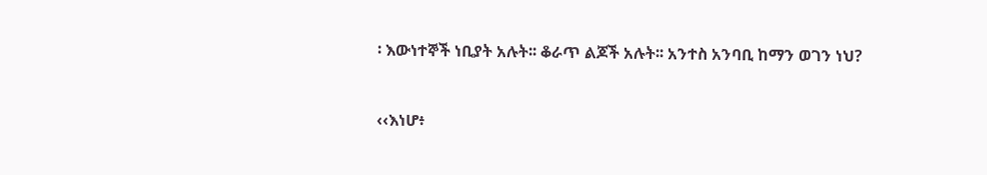፡ እውነተኞች ነቢያት አሉት፡፡ ቆራጥ ልጆች አሉት፡፡ አንተስ አንባቢ ከማን ወገን ነህ?



‹‹እነሆ፥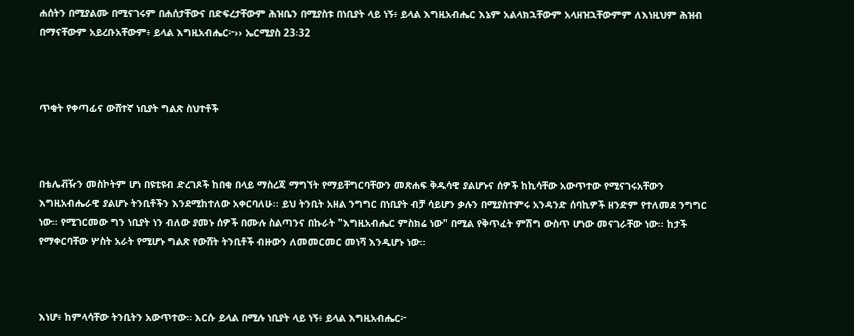ሐሰትን በሚያልሙ በሚናገሩም በሐሰታቸውና በድፍረታቸውም ሕዝቤን በሚያስቱ በነቢያት ላይ ነኝ፥ ይላል እግዚአብሔር እኔም አልላክኋቸውም አላዘዝኋቸውምም ለእነዚህም ሕዝብ በማናቸውም አይረቡአቸውም፥ ይላል እግዚአብሔር፦›› ኤርሚያስ 23፡32



ጥቂት የቀጣፊና ውሸተኛ ነቢያት ግልጽ ስህተቶች



በቴሌቭዥን መስኮትም ሆነ በዩቲዩብ ድረገጾች ከበቂ በላይ ማስረጃ ማግኘት የማይቸግርባቸውን መጽሐፍ ቅዱሳዊ ያልሆኑና ሰዎች ከኪሳቸው አውጥተው የሚናገሩአቸውን እግዚአብሔራዊ ያልሆኑ ትንቢቶችን እንደሚከተለው አቀርባለሁ፡፡ ይህ ትንቢት አዘል ንግግር በነቢያት ብቻ ሳይሆን ቃሉን በሚያስተምሩ አንዳንድ ሰባኪዎች ዘንድም የተለመደ ንግግር ነው፡፡ የሚገርመው ግን ነቢያት ነን ብለው ያመኑ ሰዎች በሙሉ ስልጣንና በኩራት "እግዚአብሔር ምስክሬ ነው" በሚል የቅጥፈት ምሽግ ውስጥ ሆነው መናገራቸው ነው፡፡ ከታች የማቀርባቸው ሦስት አራት የሚሆኑ ግልጽ የውሸት ትንቢቶች ብዙውን ለመመርመር መነሻ እንዲሆኑ ነው፡፡



እነሆ፥ ከምላሳቸው ትንቢትን አውጥተው። እርሱ ይላል በሚሉ ነቢያት ላይ ነኝ፥ ይላል እግዚአብሔር፦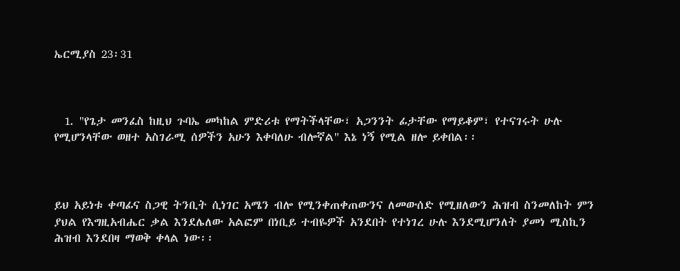ኤርሚያስ 23፡31



  1. "የጌታ መንፈስ ከዚህ ጉባኤ መካከል ምድሪቱ የማትችላቸው፣ አጋንንት ፊታቸው የማይቆም፣ የተናገሩት ሁሉ የሚሆንላቸው ወዘተ አስገራሚ ሰዎችን አሁን እቀባለሁ ብሎኛል" እኔ ነኝ የሚል ዘሎ ይቀበል፡፡



ይህ አይነቱ ቀጣፊና ስጋዊ ትንቢት ሲነገር አሜን ብሎ የሚንቀጠቀጠውንና ለመውሰድ የሚዘለውን ሕዝብ ስንመለከት ምን ያህል የእግዚአብሔር ቃል እንደሌለው አልፎም በነቢይ ተብዬዎች አንደበት የተነገረ ሁሉ እንደሚሆንለት ያመነ ሚስኪን ሕዝብ እንደበዛ ማወቅ ቀላል ነው፡፡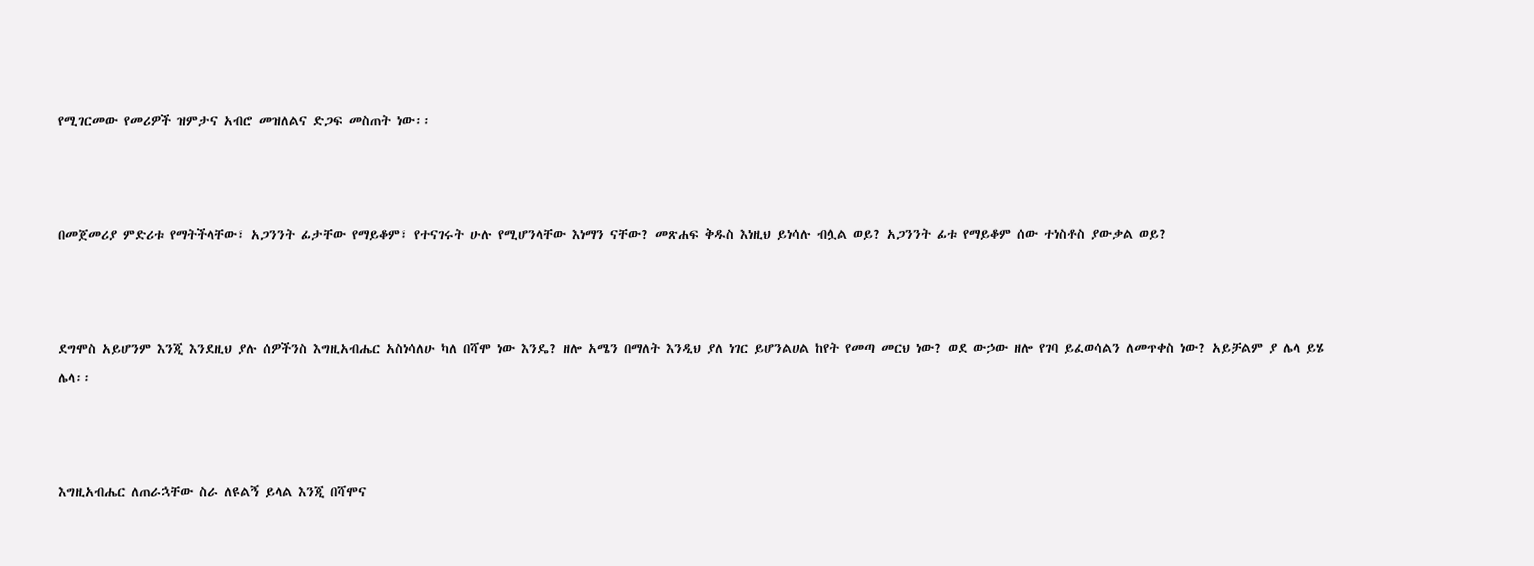የሚገርመው የመሪዎች ዝምታና አብሮ መዝለልና ድጋፍ መስጠት ነው፡፡



በመጀመሪያ ምድሪቱ የማትችላቸው፣ አጋንንት ፊታቸው የማይቆም፣ የተናገሩት ሁሉ የሚሆንላቸው እነማን ናቸው? መጽሐፍ ቅዱስ እነዚህ ይነሳሉ ብሏል ወይ? አጋንንት ፊቱ የማይቆም ሰው ተነስቶስ ያውቃል ወይ?



ደግሞስ አይሆንም እንጂ እንደዚህ ያሉ ሰዎችንስ እግዚአብሔር አስነሳለሁ ካለ በሻሞ ነው እንዴ? ዘሎ አሜን በማለት እንዲህ ያለ ነገር ይሆንልሀል ከየት የመጣ መርህ ነው? ወደ ውኃው ዘሎ የገባ ይፈወሳልን ለመጥቀስ ነው? አይቻልም ያ ሌላ ይሄ ሌላ፡፡



እግዚአብሔር ለጠራኋቸው ስራ ለዩልኝ ይላል እንጂ በሻሞና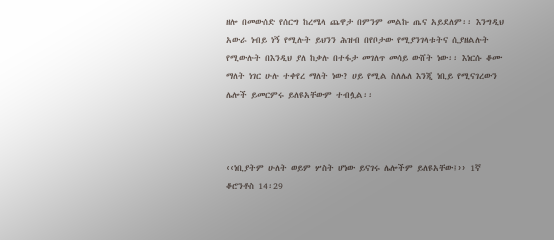ዘሎ በመውሰድ የሰርግ ከረሜላ ጨዋታ በምንም መልኩ ጤና አይደለም፡፡ እንግዲህ አውራ ነብይ ነኝ የሚሉት ይህንን ሕዝብ በየቦታው የሚያንገላቱትና ሲያዘልሉት የሚውሉት በእንዲህ ያለ ከቃሉ በተፋታ መገለጥ መሳይ ውሸት ነው፡፡ እነርሱ ቆሙ ማለት ነገር ሁሉ ተቀየረ ማለት ነው? ሀይ የሚል ስለሌለ እንጂ ነቢይ የሚናገረውን ሌሎች ይመርምሩ ይለዩአቸውም ተብሏል፡፡



‹‹ነቢያትም ሁለት ወይም ሦስት ሆነው ይናገሩ ሌሎችም ይለዩአቸው፤›› 1ኛ ቆሮንቶስ 14፡29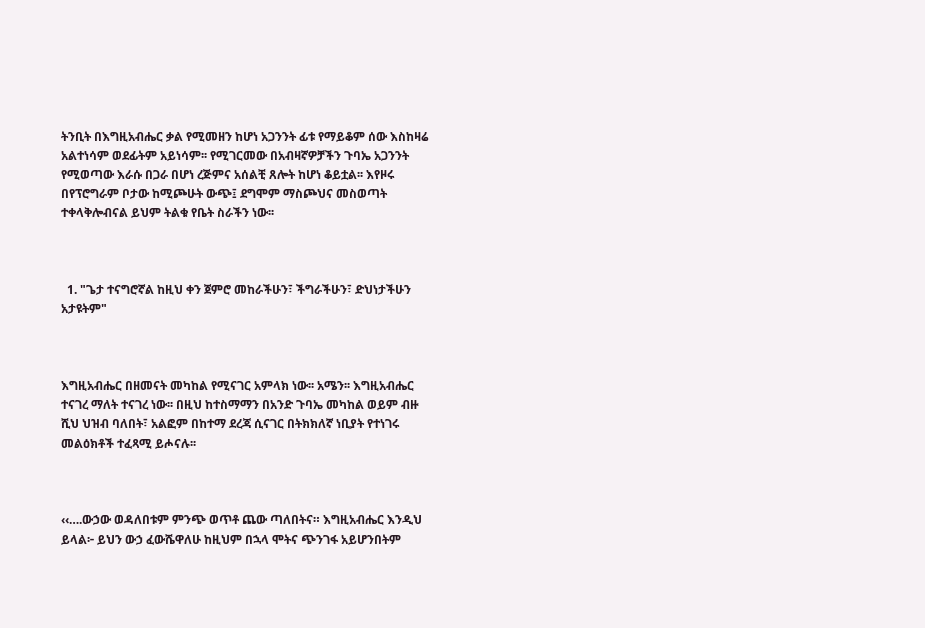ትንቢት በእግዚአብሔር ቃል የሚመዘን ከሆነ አጋንንት ፊቱ የማይቆም ሰው እስከዛሬ አልተነሳም ወደፊትም አይነሳም፡፡ የሚገርመው በአብዛኛዎቻችን ጉባኤ አጋንንት የሚወጣው እራሱ በጋራ በሆነ ረጅምና አሰልቺ ጸሎት ከሆነ ቆይቷል፡፡ እየዞሩ በየፕሮግራም ቦታው ከሚጮሁት ውጭ፤ ደግሞም ማስጮህና መስወጣት ተቀላቅሎብናል ይህም ትልቁ የቤት ስራችን ነው፡፡



  1. "ጌታ ተናግሮኛል ከዚህ ቀን ጀምሮ መከራችሁን፣ ችግራችሁን፣ ድህነታችሁን አታዩትም"



እግዚአብሔር በዘመናት መካከል የሚናገር አምላክ ነው፡፡ አሜን፡፡ እግዚአብሔር ተናገረ ማለት ተናገረ ነው፡፡ በዚህ ከተስማማን በአንድ ጉባኤ መካከል ወይም ብዙ ሺህ ህዝብ ባለበት፣ አልፎም በከተማ ደረጃ ሲናገር በትክክለኛ ነቢያት የተነገሩ መልዕክቶች ተፈጻሚ ይሖናሉ፡፡



‹‹….ውኃው ወዳለበቱም ምንጭ ወጥቶ ጨው ጣለበትና። እግዚአብሔር እንዲህ ይላል፦ ይህን ውኃ ፈውሼዋለሁ ከዚህም በኋላ ሞትና ጭንገፋ አይሆንበትም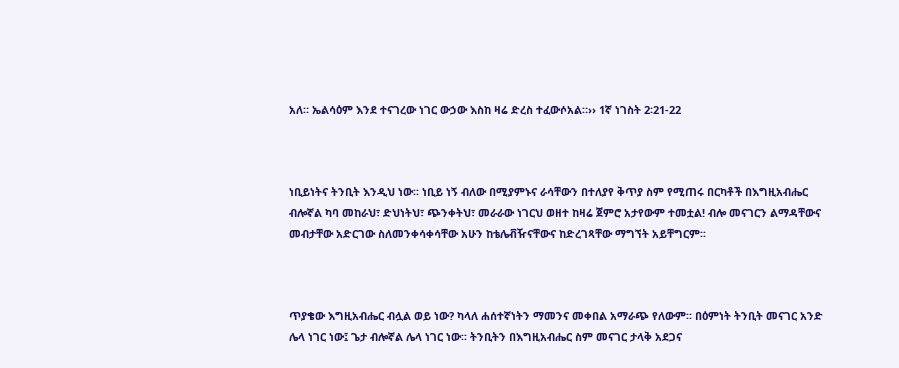አለ። ኤልሳዕም እንደ ተናገረው ነገር ውኃው እስከ ዛሬ ድረስ ተፈውሶአል።›› 1ኛ ነገስት 2፡21-22



ነቢይነትና ትንቢት እንዲህ ነው፡፡ ነቢይ ነኝ ብለው በሚያምኑና ራሳቸውን በተለያየ ቅጥያ ስም የሚጠሩ በርካቶች በእግዚአብሔር ብሎኛል ካባ መከራህ፣ ድህነትህ፣ ጭንቀትህ፣ መራራው ነገርህ ወዘተ ከዛሬ ጀምሮ አታየውም ተመቷል! ብሎ መናገርን ልማዳቸውና መብታቸው አድርገው ስለመንቀሳቀሳቸው አሁን ከቴሌቭዥናቸውና ከድረገጻቸው ማግኘት አይቸግርም፡፡



ጥያቄው እግዚአብሔር ብሏል ወይ ነው? ካላለ ሐሰተኛነትን ማመንና መቀበል አማራጭ የለውም፡፡ በዕምነት ትንቢት መናገር አንድ ሌላ ነገር ነው፤ ጌታ ብሎኛል ሌላ ነገር ነው፡፡ ትንቢትን በእግዚአብሔር ስም መናገር ታላቅ አደጋና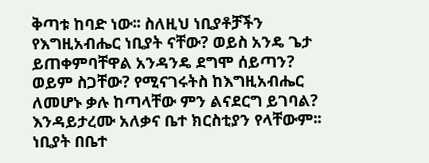ቅጣቱ ከባድ ነው፡፡ ስለዚህ ነቢያቶቻችን የእግዚአብሔር ነቢያት ናቸው? ወይስ አንዴ ጌታ ይጠቀምባቸዋል አንዳንዴ ደግሞ ሰይጣን? ወይም ስጋቸው? የሚናገሩትስ ከእግዚአብሔር ለመሆኑ ቃሉ ከጣላቸው ምን ልናደርግ ይገባል? እንዳይታረሙ አለቃና ቤተ ክርስቲያን የላቸውም፡፡ ነቢያት በቤተ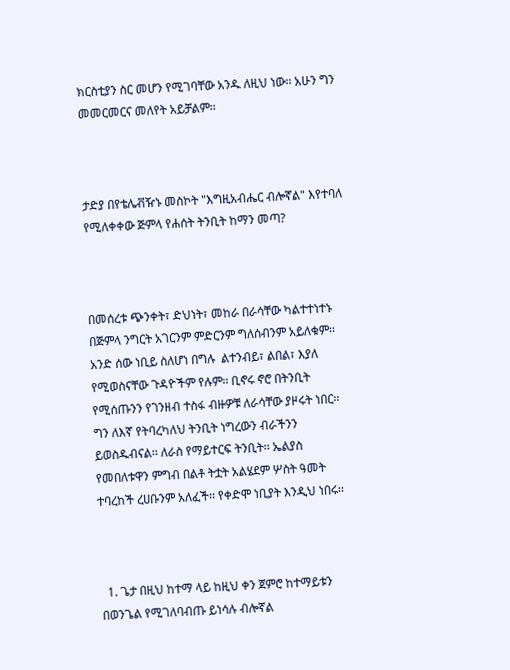ክርስቲያን ስር መሆን የሚገባቸው አንዱ ለዚህ ነው፡፡ አሁን ግን መመርመርና መለየት አይቻልም፡፡



ታድያ በየቴሌቭዥኑ መስኮት "እግዚአብሔር ብሎኛል" እየተባለ የሚለቀቀው ጅምላ የሐሰት ትንቢት ከማን መጣ?



በመሰረቱ ጭንቀት፣ ድህነት፣ መከራ በራሳቸው ካልተተነተኑ በጅምላ ንግርት አገርንም ምድርንም ግለሰብንም አይለቁም፡፡ አንድ ሰው ነቢይ ስለሆነ በግሉ  ልተንብይ፣ ልበል፣ እያለ የሚወስናቸው ጉዳዮችም የሉም፡፡ ቢኖሩ ኖሮ በትንቢት የሚሰጡንን የገንዘብ ተስፋ ብዙዎቹ ለራሳቸው ያዞሩት ነበር፡፡ ግን ለእኛ የትባረካለህ ትንቢት ነግረውን ብራችንን ይወስዱብናል፡፡ ለራስ የማይተርፍ ትንቢት፡፡ ኤልያስ የመበለቱዋን ምግብ በልቶ ትቷት አልሄደም ሦስት ዓመት ተባረከች ረሀቡንም አለፈች፡፡ የቀድሞ ነቢያት እንዲህ ነበሩ፡፡



  1. ጌታ በዚህ ከተማ ላይ ከዚህ ቀን ጀምሮ ከተማይቱን በወንጌል የሚገለባብጡ ይነሳሉ ብሎኛል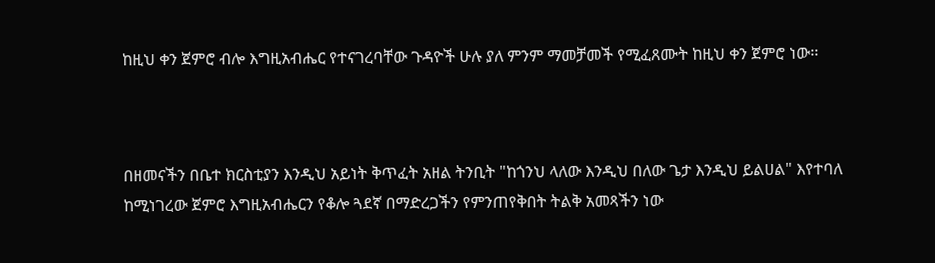ከዚህ ቀን ጀምሮ ብሎ እግዚአብሔር የተናገረባቸው ጉዳዮች ሁሉ ያለ ምንም ማመቻመች የሚፈጸሙት ከዚህ ቀን ጀምሮ ነው፡፡



በዘመናችን በቤተ ክርስቲያን እንዲህ አይነት ቅጥፈት አዘል ትንቢት "ከጎንህ ላለው እንዲህ በለው ጌታ እንዲህ ይልሀል" እየተባለ ከሚነገረው ጀምሮ እግዚአብሔርን የቆሎ ጓደኛ በማድረጋችን የምንጠየቅበት ትልቅ አመጻችን ነው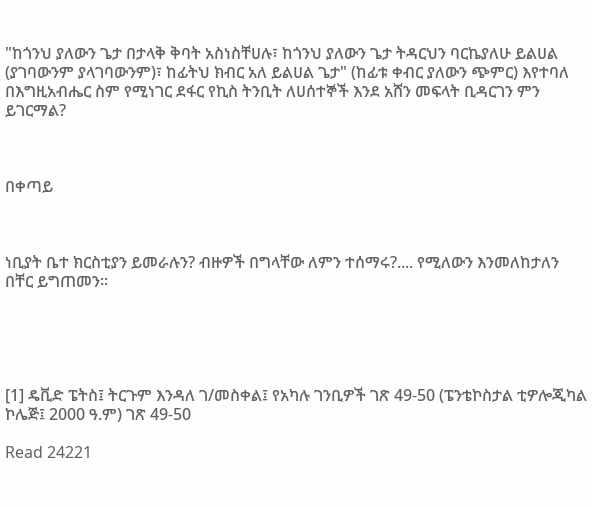"ከጎንህ ያለውን ጌታ በታላቅ ቅባት አስነስቸሀሉ፣ ከጎንህ ያለውን ጌታ ትዳርህን ባርኬያለሁ ይልሀል (ያገባውንም ያላገባውንም)፣ ከፊትህ ክብር አለ ይልሀል ጌታ" (ከፊቱ ቀብር ያለውን ጭምር) እየተባለ በእግዚአብሔር ስም የሚነገር ደፋር የኪስ ትንቢት ለሀሰተኞች እንደ አሸን መፍላት ቢዳርገን ምን ይገርማል?



በቀጣይ



ነቢያት ቤተ ክርስቲያን ይመራሉን? ብዙዎች በግላቸው ለምን ተሰማሩ?.... የሚለውን እንመለከታለን በቸር ይግጠመን፡፡





[1] ዴቪድ ፔትስ፤ ትርጉም እንዳለ ገ/መስቀል፤ የአካሉ ገንቢዎች ገጽ 49-50 (ፔንቴኮስታል ቲዎሎጂካል ኮሌጅ፤ 2000 ዓ.ም) ገጽ 49-50

Read 24221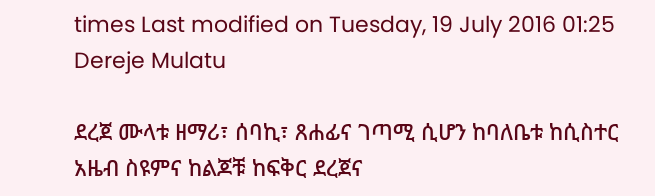times Last modified on Tuesday, 19 July 2016 01:25
Dereje Mulatu

ደረጀ ሙላቱ ዘማሪ፣ ሰባኪ፣ ጸሐፊና ገጣሚ ሲሆን ከባለቤቱ ከሲስተር አዜብ ስዩምና ከልጆቹ ከፍቅር ደረጀና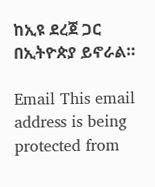ከኢዩ ደረጀ ጋር በኢትዮጵያ ይኖራል።

Email This email address is being protected from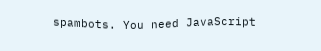spambots. You need JavaScript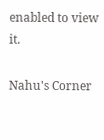enabled to view it.

Nahu's Corner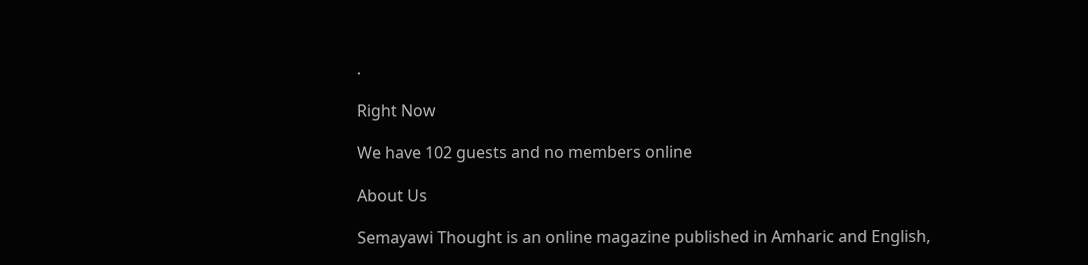.

Right Now

We have 102 guests and no members online

About Us

Semayawi Thought is an online magazine published in Amharic and English,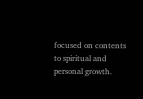focused on contents to spiritual and personal growth.